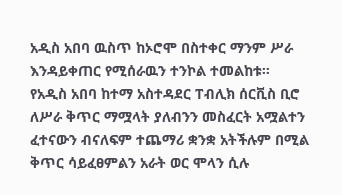አዲስ አበባ ዉስጥ ከኦሮሞ በስተቀር ማንም ሥራ እንዳይቀጠር የሚሰራዉን ተንኮል ተመልከቱ።
የአዲስ አበባ ከተማ አስተዳደር ፐብሊክ ሰርቪስ ቢሮ ለሥራ ቅጥር ማሟላት ያለብንን መስፈርት አሟልተን ፈተናውን ብናለፍም ተጨማሪ ቋንቋ አትችሉም በሚል ቅጥር ሳይፈፀምልን አራት ወር ሞላን ሲሉ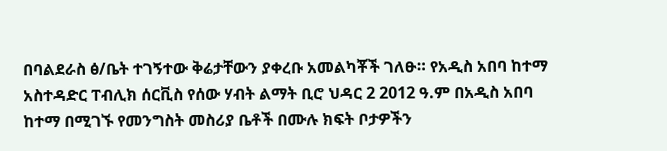በባልደራስ ፅ/ቤት ተገኝተው ቅሬታቸውን ያቀረቡ አመልካቾች ገለፁ። የአዲስ አበባ ከተማ አስተዳድር ፐብሊክ ሰርቪስ የሰው ሃብት ልማት ቢሮ ህዳር 2 2012 ዓ.ም በአዲስ አበባ ከተማ በሚገኙ የመንግስት መስሪያ ቤቶች በሙሉ ክፍት ቦታዎችን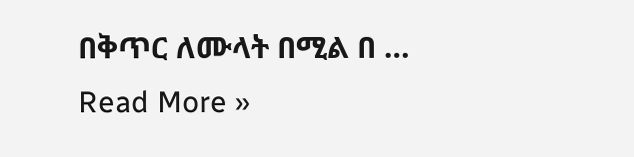በቅጥር ለሙላት በሚል በ …
Read More »